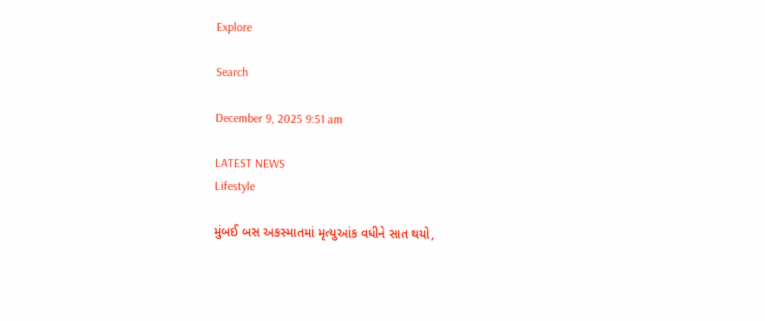Explore

Search

December 9, 2025 9:51 am

LATEST NEWS
Lifestyle

મુંબઈ બસ અકસ્માતમાં મૃત્યુઆંક વધીને સાત થયો,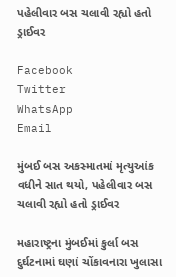પહેલીવાર બસ ચલાવી રહ્યો હતો ડ્રાઈવર

Facebook
Twitter
WhatsApp
Email

મુંબઈ બસ અકસ્માતમાં મૃત્યુઆંક વધીને સાત થયો, પહેલીવાર બસ ચલાવી રહ્યો હતો ડ્રાઈવર

મહારાષ્ટ્રના મુંબઈમાં કુર્લા બસ દુર્ઘટનામાં ઘણાં ચોંકાવનારા ખુલાસા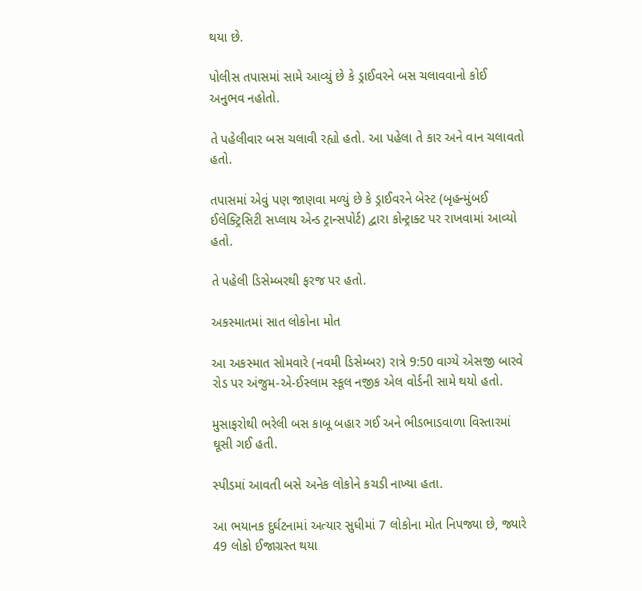થયા છે.

પોલીસ તપાસમાં સામે આવ્યું છે કે ડ્રાઈવરને બસ ચલાવવાનો કોઈ અનુભવ નહોતો.

તે પહેલીવાર બસ ચલાવી રહ્યો હતો. આ પહેલા તે કાર અને વાન ચલાવતો હતો.

તપાસમાં એવું પણ જાણવા મળ્યું છે કે ડ્રાઈવરને બેસ્ટ (બૃહન્મુંબઈ ઈલેક્ટ્રિસિટી સપ્લાય એન્ડ ટ્રાન્સપોર્ટ) દ્વારા કોન્ટ્રાક્ટ પર રાખવામાં આવ્યો હતો.

તે પહેલી ડિસેમ્બરથી ફરજ પર હતો.

અકસ્માતમાં સાત લોકોના મોત

આ અકસ્માત સોમવારે (નવમી ડિસેમ્બર) રાત્રે 9:50 વાગ્યે એસજી બારવે રોડ પર અંજુમ-એ-ઈસ્લામ સ્કૂલ નજીક એલ વોર્ડની સામે થયો હતો.

મુસાફરોથી ભરેલી બસ કાબૂ બહાર ગઈ અને ભીડભાડવાળા વિસ્તારમાં ઘૂસી ગઈ હતી.

સ્પીડમાં આવતી બસે અનેક લોકોને કચડી નાખ્યા હતા.

આ ભયાનક દુર્ઘટનામાં અત્યાર સુધીમાં 7 લોકોના મોત નિપજ્યા છે, જ્યારે 49 લોકો ઈજાગ્રસ્ત થયા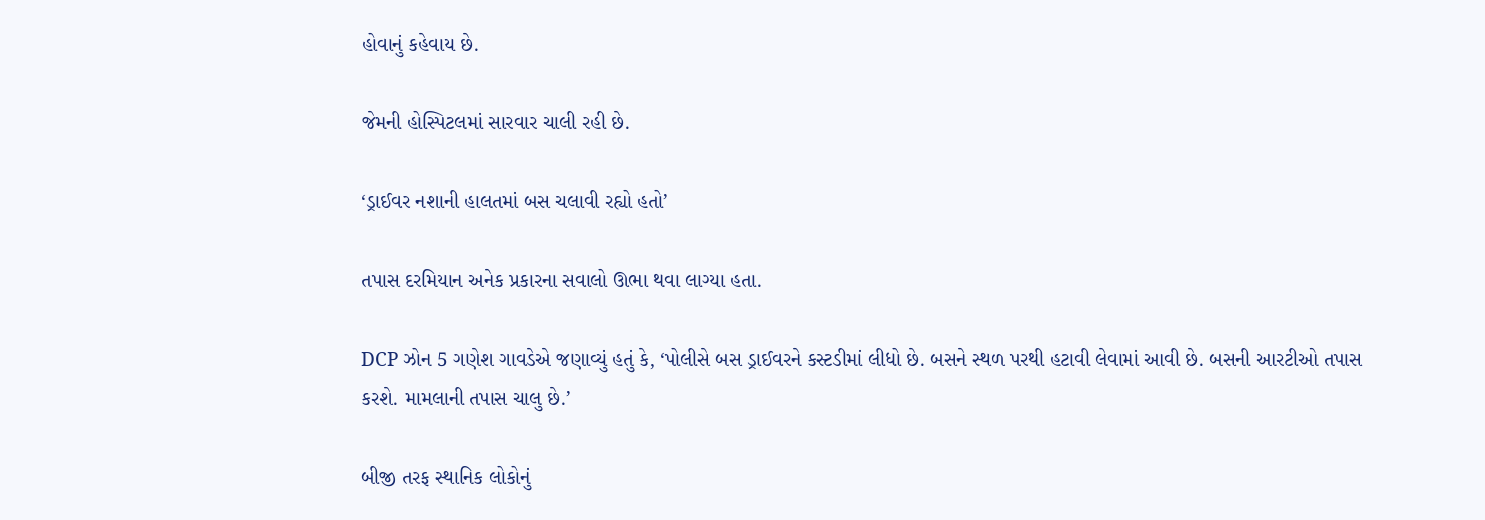હોવાનું કહેવાય છે.

જેમની હોસ્પિટલમાં સારવાર ચાલી રહી છે.

‘ડ્રાઈવર નશાની હાલતમાં બસ ચલાવી રહ્યો હતો’

તપાસ દરમિયાન અનેક પ્રકારના સવાલો ઊભા થવા લાગ્યા હતા.

DCP ઝોન 5 ગણેશ ગાવડેએ જણાવ્યું હતું કે, ‘પોલીસે બસ ડ્રાઈવરને કસ્ટડીમાં લીધો છે. બસને સ્થળ પરથી હટાવી લેવામાં આવી છે. બસની આરટીઓ તપાસ કરશે. મામલાની તપાસ ચાલુ છે.’

બીજી તરફ સ્થાનિક લોકોનું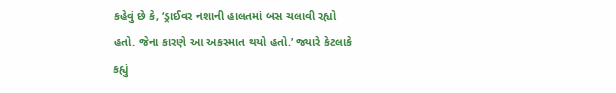કહેવું છે કે, ‘ડ્રાઈવર નશાની હાલતમાં બસ ચલાવી રહ્યો હતો. જેના કારણે આ અકસ્માત થયો હતો.’ જ્યારે કેટલાકે કહ્યું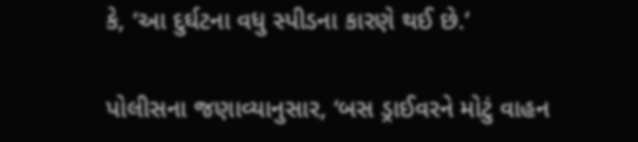કે, ‘આ દુર્ઘટના વધુ સ્પીડના કારણે થઈ છે.’

પોલીસના જણાવ્યાનુસાર, ‘બસ ડ્રાઈવરને મોટું વાહન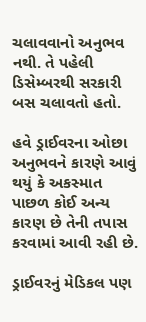ચલાવવાનો અનુભવ નથી. તે પહેલી ડિસેમ્બરથી સરકારી બસ ચલાવતો હતો.

હવે ડ્રાઈવરના ઓછા અનુભવને કારણે આવું થયું કે અકસ્માત પાછળ કોઈ અન્ય કારણ છે તેની તપાસ કરવામાં આવી રહી છે.

ડ્રાઈવરનું મેડિકલ પણ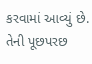કરવામાં આવ્યું છે. તેની પૂછપરછ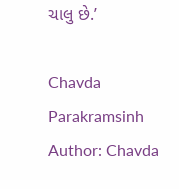ચાલુ છે.’

Chavda Parakramsinh
Author: Chavda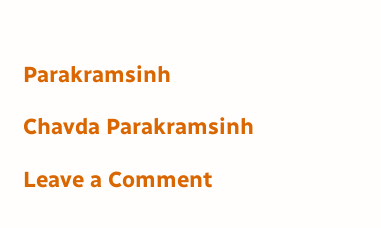Parakramsinh

Chavda Parakramsinh

Leave a Comment